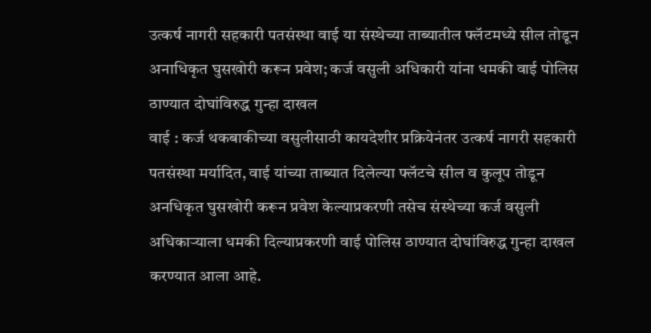उत्कर्ष नागरी सहकारी पतसंस्था वाई या संस्थेच्या ताब्यातील फ्लॅटमध्ये सील तोडून अनाधिकृत घुसखोरी करून प्रवेश; कर्ज वसुली अधिकारी यांना धमकी वाई पोलिस ठाण्यात दोघांविरुद्ध गुन्हा दाखल
वाई : कर्ज थकबाकीच्या वसुलीसाठी कायदेशीर प्रक्रियेनंतर उत्कर्ष नागरी सहकारी पतसंस्था मर्यादित, वाई यांच्या ताब्यात दिलेल्या फ्लॅटचे सील व कुलूप तोडून अनधिकृत घुसखोरी करून प्रवेश केल्याप्रकरणी तसेच संस्थेच्या कर्ज वसुली अधिकाऱ्याला धमकी दिल्याप्रकरणी वाई पोलिस ठाण्यात दोघांविरुद्ध गुन्हा दाखल करण्यात आला आहे.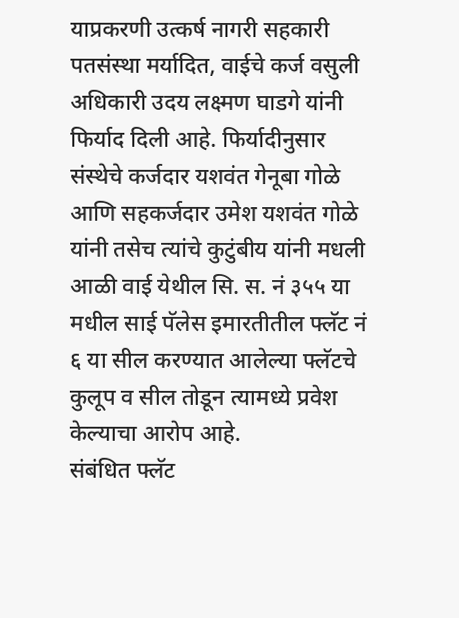याप्रकरणी उत्कर्ष नागरी सहकारी पतसंस्था मर्यादित, वाईचे कर्ज वसुली अधिकारी उदय लक्ष्मण घाडगे यांनी फिर्याद दिली आहे. फिर्यादीनुसार संस्थेचे कर्जदार यशवंत गेनूबा गोळे आणि सहकर्जदार उमेश यशवंत गोळे यांनी तसेच त्यांचे कुटुंबीय यांनी मधली आळी वाई येथील सि. स. नं ३५५ या मधील साई पॅलेस इमारतीतील फ्लॅट नं ६ या सील करण्यात आलेल्या फ्लॅटचे कुलूप व सील तोडून त्यामध्ये प्रवेश केल्याचा आरोप आहे.
संबंधित फ्लॅट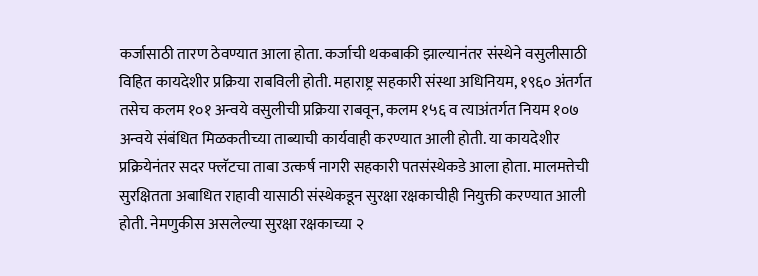कर्जासाठी तारण ठेवण्यात आला होता. कर्जाची थकबाकी झाल्यानंतर संस्थेने वसुलीसाठी विहित कायदेशीर प्रक्रिया राबविली होती. महाराष्ट्र सहकारी संस्था अधिनियम, १९६० अंतर्गत तसेच कलम १०१ अन्वये वसुलीची प्रक्रिया राबवून, कलम १५६ व त्याअंतर्गत नियम १०७ अन्वये संबंधित मिळकतीच्या ताब्याची कार्यवाही करण्यात आली होती. या कायदेशीर प्रक्रियेनंतर सदर फ्लॅटचा ताबा उत्कर्ष नागरी सहकारी पतसंस्थेकडे आला होता. मालमत्तेची सुरक्षितता अबाधित राहावी यासाठी संस्थेकडून सुरक्षा रक्षकाचीही नियुक्ती करण्यात आली होती. नेमणुकीस असलेल्या सुरक्षा रक्षकाच्या २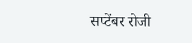सप्टेंबर रोजी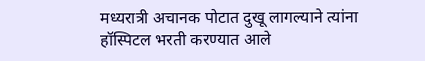मध्यरात्री अचानक पोटात दुखू लागल्याने त्यांना हॉस्पिटल भरती करण्यात आले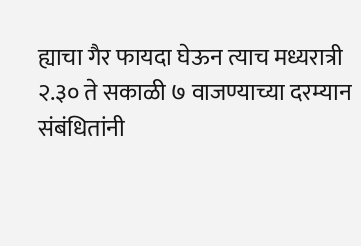ह्याचा गैर फायदा घेऊन त्याच मध्यरात्री २.३० ते सकाळी ७ वाजण्याच्या दरम्यान संबंधितांनी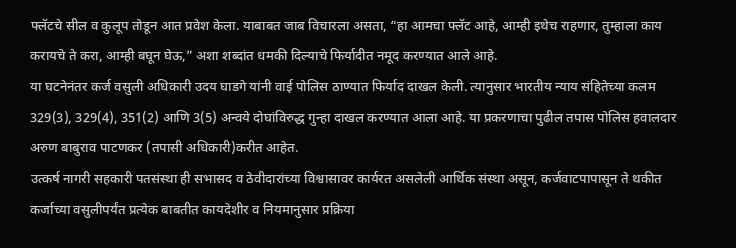फ्लॅटचे सील व कुलूप तोडून आत प्रवेश केला. याबाबत जाब विचारला असता, “हा आमचा फ्लॅट आहे, आम्ही इथेच राहणार, तुम्हाला काय करायचे ते करा, आम्ही बघून घेऊ,” अशा शब्दांत धमकी दिल्याचे फिर्यादीत नमूद करण्यात आले आहे.
या घटनेनंतर कर्ज वसुली अधिकारी उदय घाडगे यांनी वाई पोलिस ठाण्यात फिर्याद दाखल केली. त्यानुसार भारतीय न्याय संहितेच्या कलम 329(3), 329(4), 351(2) आणि 3(5) अन्वये दोघांविरुद्ध गुन्हा दाखल करण्यात आला आहे. या प्रकरणाचा पुढील तपास पोलिस हवालदार अरुण बाबुराव पाटणकर (तपासी अधिकारी)करीत आहेत.
उत्कर्ष नागरी सहकारी पतसंस्था ही सभासद व ठेवीदारांच्या विश्वासावर कार्यरत असलेली आर्थिक संस्था असून, कर्जवाटपापासून ते थकीत कर्जाच्या वसुलीपर्यंत प्रत्येक बाबतीत कायदेशीर व नियमानुसार प्रक्रिया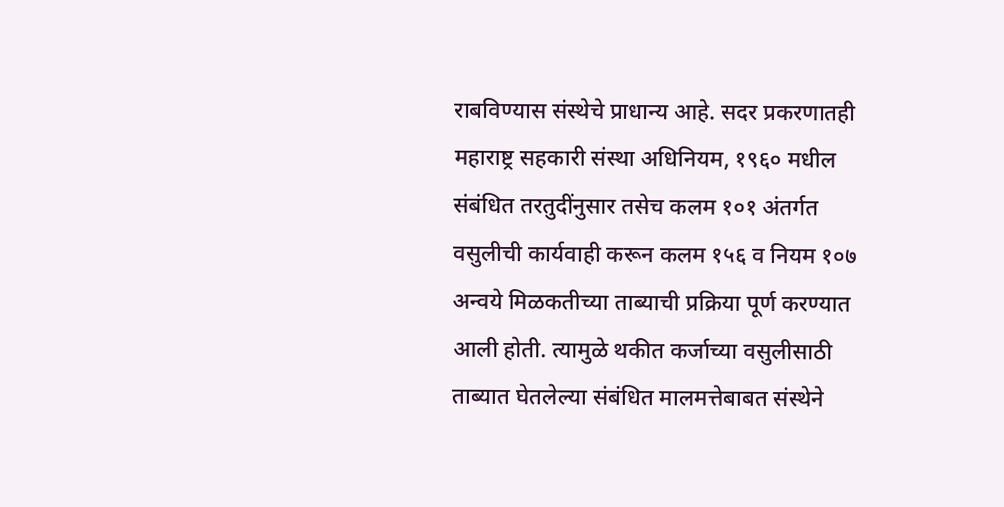राबविण्यास संस्थेचे प्राधान्य आहे. सदर प्रकरणातही महाराष्ट्र सहकारी संस्था अधिनियम, १९६० मधील संबंधित तरतुदींनुसार तसेच कलम १०१ अंतर्गत वसुलीची कार्यवाही करून कलम १५६ व नियम १०७ अन्वये मिळकतीच्या ताब्याची प्रक्रिया पूर्ण करण्यात आली होती. त्यामुळे थकीत कर्जाच्या वसुलीसाठी ताब्यात घेतलेल्या संबंधित मालमत्तेबाबत संस्थेने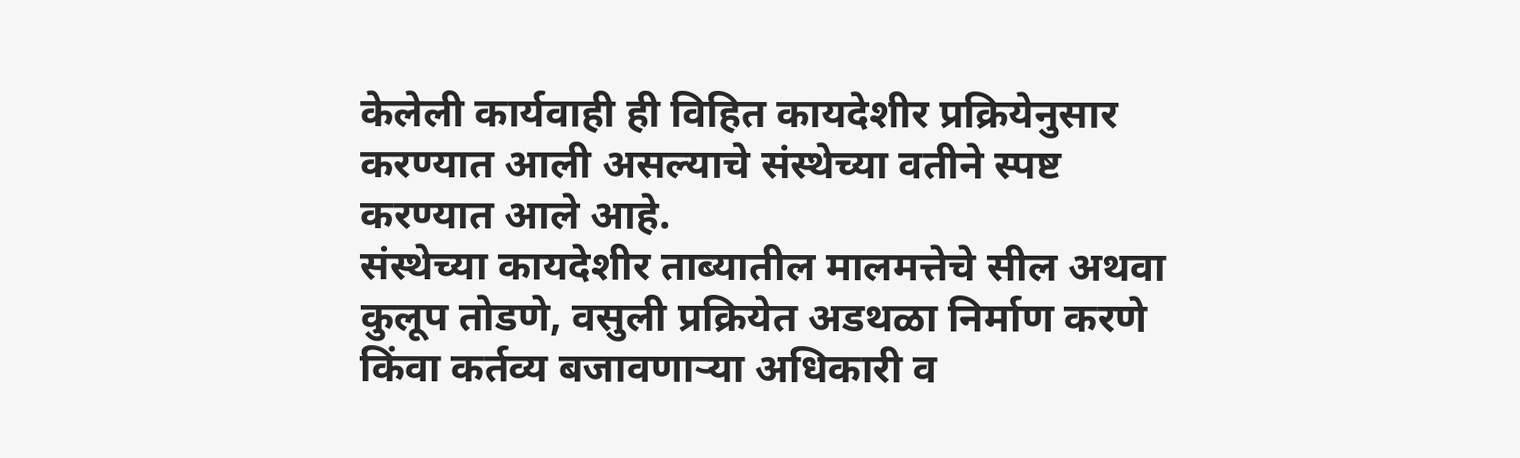केलेली कार्यवाही ही विहित कायदेशीर प्रक्रियेनुसार करण्यात आली असल्याचे संस्थेच्या वतीने स्पष्ट करण्यात आले आहे.
संस्थेच्या कायदेशीर ताब्यातील मालमत्तेचे सील अथवा कुलूप तोडणे, वसुली प्रक्रियेत अडथळा निर्माण करणे किंवा कर्तव्य बजावणाऱ्या अधिकारी व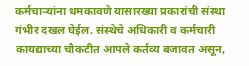कर्मचाऱ्यांना धमकावणे यासारख्या प्रकारांची संस्था गंभीर दखल घेईल. संस्थेचे अधिकारी व कर्मचारी कायद्याच्या चौकटीत आपले कर्तव्य बजावत असून,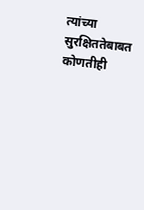त्यांच्या सुरक्षिततेबाबत कोणतीही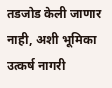तडजोड केली जाणार नाही, अशी भूमिका उत्कर्ष नागरी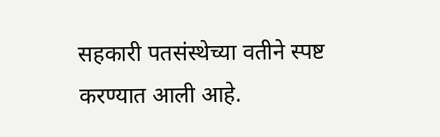सहकारी पतसंस्थेच्या वतीने स्पष्ट करण्यात आली आहे.